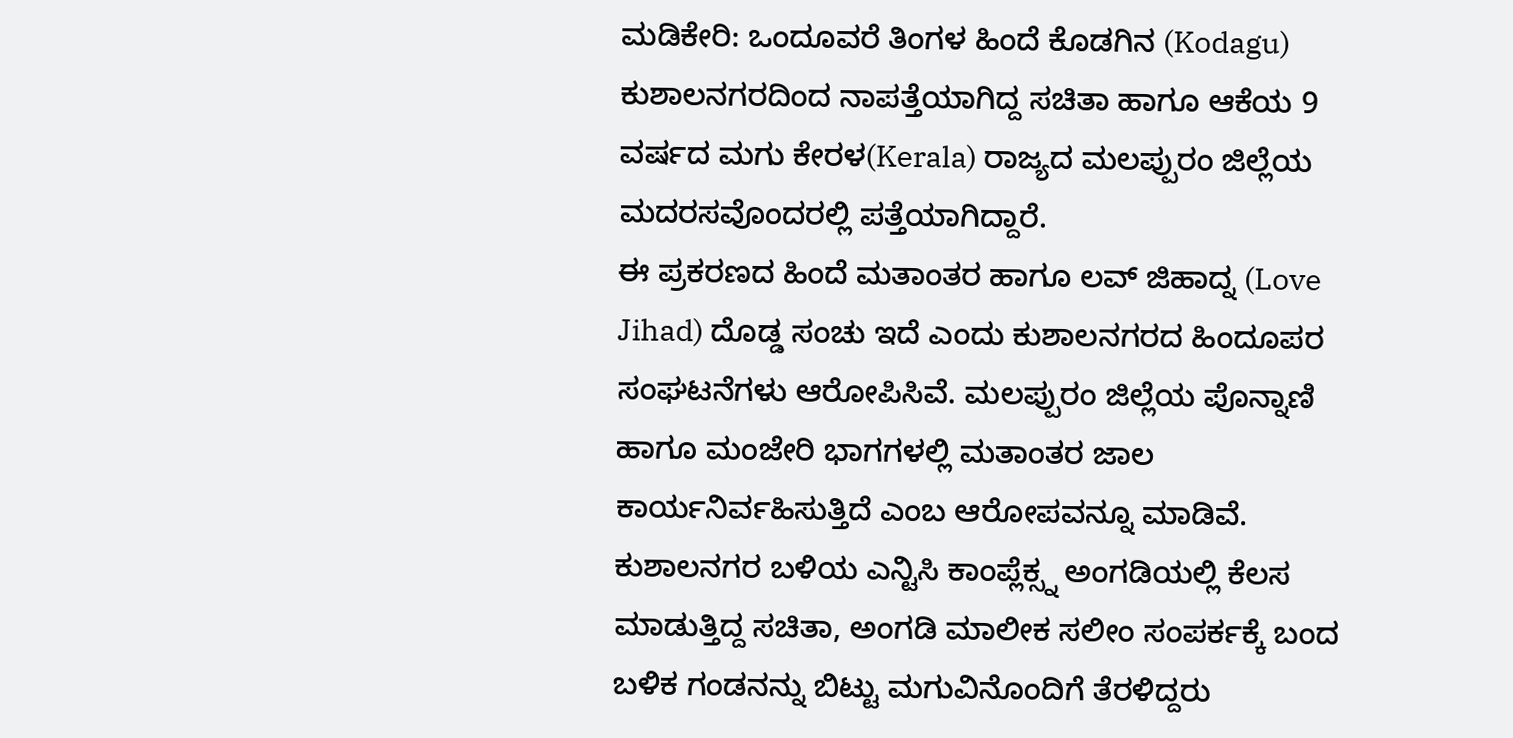ಮಡಿಕೇರಿ: ಒಂದೂವರೆ ತಿಂಗಳ ಹಿಂದೆ ಕೊಡಗಿನ (Kodagu) ಕುಶಾಲನಗರದಿಂದ ನಾಪತ್ತೆಯಾಗಿದ್ದ ಸಚಿತಾ ಹಾಗೂ ಆಕೆಯ 9 ವರ್ಷದ ಮಗು ಕೇರಳ(Kerala) ರಾಜ್ಯದ ಮಲಪ್ಪುರಂ ಜಿಲ್ಲೆಯ ಮದರಸವೊಂದರಲ್ಲಿ ಪತ್ತೆಯಾಗಿದ್ದಾರೆ.
ಈ ಪ್ರಕರಣದ ಹಿಂದೆ ಮತಾಂತರ ಹಾಗೂ ಲವ್ ಜಿಹಾದ್ನ (Love Jihad) ದೊಡ್ಡ ಸಂಚು ಇದೆ ಎಂದು ಕುಶಾಲನಗರದ ಹಿಂದೂಪರ ಸಂಘಟನೆಗಳು ಆರೋಪಿಸಿವೆ. ಮಲಪ್ಪುರಂ ಜಿಲ್ಲೆಯ ಪೊನ್ನಾಣಿ ಹಾಗೂ ಮಂಜೇರಿ ಭಾಗಗಳಲ್ಲಿ ಮತಾಂತರ ಜಾಲ ಕಾರ್ಯನಿರ್ವಹಿಸುತ್ತಿದೆ ಎಂಬ ಆರೋಪವನ್ನೂ ಮಾಡಿವೆ.
ಕುಶಾಲನಗರ ಬಳಿಯ ಎನ್ಟಿಸಿ ಕಾಂಪ್ಲೆಕ್ಸ್ನ ಅಂಗಡಿಯಲ್ಲಿ ಕೆಲಸ ಮಾಡುತ್ತಿದ್ದ ಸಚಿತಾ, ಅಂಗಡಿ ಮಾಲೀಕ ಸಲೀಂ ಸಂಪರ್ಕಕ್ಕೆ ಬಂದ ಬಳಿಕ ಗಂಡನನ್ನು ಬಿಟ್ಟು ಮಗುವಿನೊಂದಿಗೆ ತೆರಳಿದ್ದರು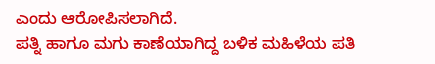ಎಂದು ಆರೋಪಿಸಲಾಗಿದೆ.
ಪತ್ನಿ ಹಾಗೂ ಮಗು ಕಾಣೆಯಾಗಿದ್ದ ಬಳಿಕ ಮಹಿಳೆಯ ಪತಿ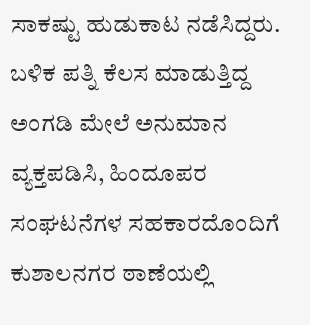ಸಾಕಷ್ಟು ಹುಡುಕಾಟ ನಡೆಸಿದ್ದರು. ಬಳಿಕ ಪತ್ನಿ ಕೆಲಸ ಮಾಡುತ್ತಿದ್ದ ಅಂಗಡಿ ಮೇಲೆ ಅನುಮಾನ ವ್ಯಕ್ತಪಡಿಸಿ, ಹಿಂದೂಪರ ಸಂಘಟನೆಗಳ ಸಹಕಾರದೊಂದಿಗೆ ಕುಶಾಲನಗರ ಠಾಣೆಯಲ್ಲಿ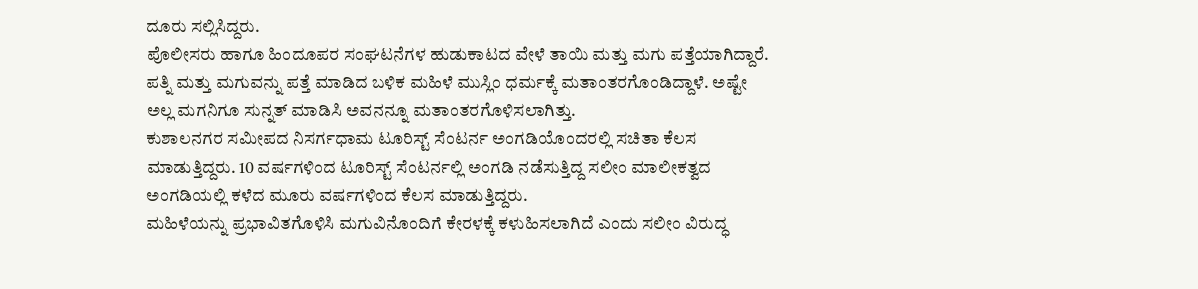ದೂರು ಸಲ್ಲಿಸಿದ್ದರು.
ಪೊಲೀಸರು ಹಾಗೂ ಹಿಂದೂಪರ ಸಂಘಟನೆಗಳ ಹುಡುಕಾಟದ ವೇಳೆ ತಾಯಿ ಮತ್ತು ಮಗು ಪತ್ತೆಯಾಗಿದ್ದಾರೆ. ಪತ್ನಿ ಮತ್ತು ಮಗುವನ್ನು ಪತ್ತೆ ಮಾಡಿದ ಬಳಿಕ ಮಹಿಳೆ ಮುಸ್ಲಿಂ ಧರ್ಮಕ್ಕೆ ಮತಾಂತರಗೊಂಡಿದ್ದಾಳೆ. ಅಷ್ಟೇ ಅಲ್ಲ ಮಗನಿಗೂ ಸುನ್ನತ್ ಮಾಡಿಸಿ ಅವನನ್ನೂ ಮತಾಂತರಗೊಳಿಸಲಾಗಿತ್ತು.
ಕುಶಾಲನಗರ ಸಮೀಪದ ನಿಸರ್ಗಧಾಮ ಟೂರಿಸ್ಟ್ ಸೆಂಟರ್ನ ಅಂಗಡಿಯೊಂದರಲ್ಲಿ ಸಚಿತಾ ಕೆಲಸ ಮಾಡುತ್ತಿದ್ದರು. 10 ವರ್ಷಗಳಿಂದ ಟೂರಿಸ್ಟ್ ಸೆಂಟರ್ನಲ್ಲಿ ಅಂಗಡಿ ನಡೆಸುತ್ತಿದ್ದ ಸಲೀಂ ಮಾಲೀಕತ್ವದ ಅಂಗಡಿಯಲ್ಲಿ ಕಳೆದ ಮೂರು ವರ್ಷಗಳಿಂದ ಕೆಲಸ ಮಾಡುತ್ತಿದ್ದರು.
ಮಹಿಳೆಯನ್ನು ಪ್ರಭಾವಿತಗೊಳಿಸಿ ಮಗುವಿನೊಂದಿಗೆ ಕೇರಳಕ್ಕೆ ಕಳುಹಿಸಲಾಗಿದೆ ಎಂದು ಸಲೀಂ ವಿರುದ್ಧ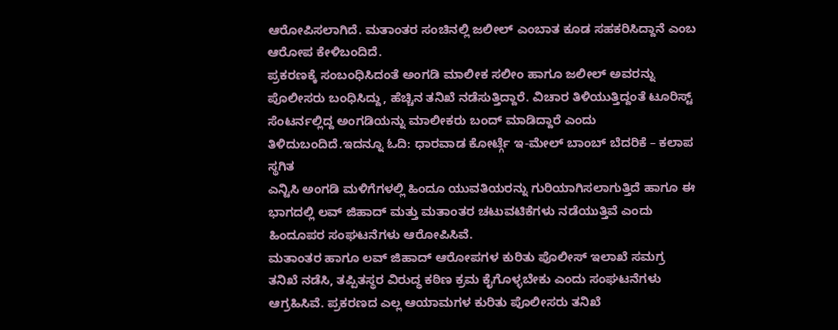ಆರೋಪಿಸಲಾಗಿದೆ. ಮತಾಂತರ ಸಂಚಿನಲ್ಲಿ ಜಲೀಲ್ ಎಂಬಾತ ಕೂಡ ಸಹಕರಿಸಿದ್ದಾನೆ ಎಂಬ ಆರೋಪ ಕೇಳಿಬಂದಿದೆ.
ಪ್ರಕರಣಕ್ಕೆ ಸಂಬಂಧಿಸಿದಂತೆ ಅಂಗಡಿ ಮಾಲೀಕ ಸಲೀಂ ಹಾಗೂ ಜಲೀಲ್ ಅವರನ್ನು ಪೊಲೀಸರು ಬಂಧಿಸಿದ್ದು, ಹೆಚ್ಚಿನ ತನಿಖೆ ನಡೆಸುತ್ತಿದ್ದಾರೆ. ವಿಚಾರ ತಿಳಿಯುತ್ತಿದ್ದಂತೆ ಟೂರಿಸ್ಟ್ ಸೆಂಟರ್ನಲ್ಲಿದ್ದ ಅಂಗಡಿಯನ್ನು ಮಾಲೀಕರು ಬಂದ್ ಮಾಡಿದ್ದಾರೆ ಎಂದು ತಿಳಿದುಬಂದಿದೆ.ಇದನ್ನೂ ಓದಿ: ಧಾರವಾಡ ಕೋರ್ಟ್ಗೆ ಇ-ಮೇಲ್ ಬಾಂಬ್ ಬೆದರಿಕೆ – ಕಲಾಪ ಸ್ಥಗಿತ
ಎನ್ಟಿಸಿ ಅಂಗಡಿ ಮಳಿಗೆಗಳಲ್ಲಿ ಹಿಂದೂ ಯುವತಿಯರನ್ನು ಗುರಿಯಾಗಿಸಲಾಗುತ್ತಿದೆ ಹಾಗೂ ಈ ಭಾಗದಲ್ಲಿ ಲವ್ ಜಿಹಾದ್ ಮತ್ತು ಮತಾಂತರ ಚಟುವಟಿಕೆಗಳು ನಡೆಯುತ್ತಿವೆ ಎಂದು ಹಿಂದೂಪರ ಸಂಘಟನೆಗಳು ಆರೋಪಿಸಿವೆ.
ಮತಾಂತರ ಹಾಗೂ ಲವ್ ಜಿಹಾದ್ ಆರೋಪಗಳ ಕುರಿತು ಪೊಲೀಸ್ ಇಲಾಖೆ ಸಮಗ್ರ ತನಿಖೆ ನಡೆಸಿ, ತಪ್ಪಿತಸ್ಥರ ವಿರುದ್ಧ ಕಠಿಣ ಕ್ರಮ ಕೈಗೊಳ್ಳಬೇಕು ಎಂದು ಸಂಘಟನೆಗಳು ಆಗ್ರಹಿಸಿವೆ. ಪ್ರಕರಣದ ಎಲ್ಲ ಆಯಾಮಗಳ ಕುರಿತು ಪೊಲೀಸರು ತನಿಖೆ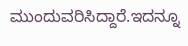ಮುಂದುವರಿಸಿದ್ದಾರೆ.ಇದನ್ನೂ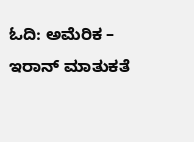ಓದಿ: ಅಮೆರಿಕ – ಇರಾನ್ ಮಾತುಕತೆ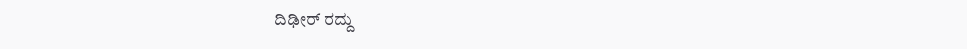ದಿಢೀರ್ ರದ್ದು